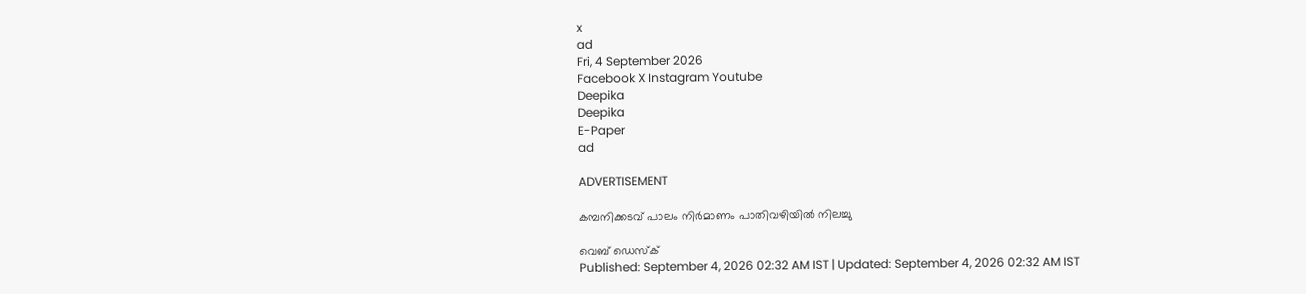x
ad
Fri, 4 September 2026
Facebook X Instagram Youtube
Deepika
Deepika
E-Paper
ad

ADVERTISEMENT

കമ്പനിക്കടവ് പാലം നിർമാണം പാതിവഴിയിൽ നിലച്ചു

വെബ് ഡെസ്ക്
Published: September 4, 2026 02:32 AM IST | Updated: September 4, 2026 02:32 AM IST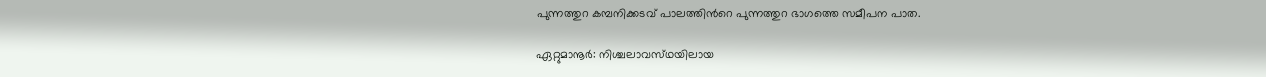പുന്നത്തുറ കമ്പനിക്കടവ് പാലത്തിന്‍റെ പുന്നത്തുറ ഭാഗത്തെ സമീപന പാത.

ഏറ്റുമാനൂർ: നിശ്ചലാവസ്‌ഥയിലായ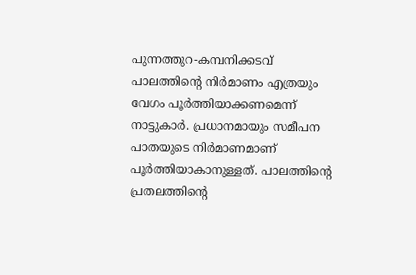പുന്നത്തുറ-കമ്പനിക്കടവ് പാലത്തിന്‍റെ നിർമാണം എത്രയും വേഗം പൂർത്തിയാക്കണമെന്ന് നാട്ടുകാർ. പ്രധാനമായും സമീപന പാതയുടെ നിർമാണമാണ് പൂർത്തിയാകാനുള്ളത്. പാലത്തിന്‍റെ പ്രതലത്തിന്‍റെ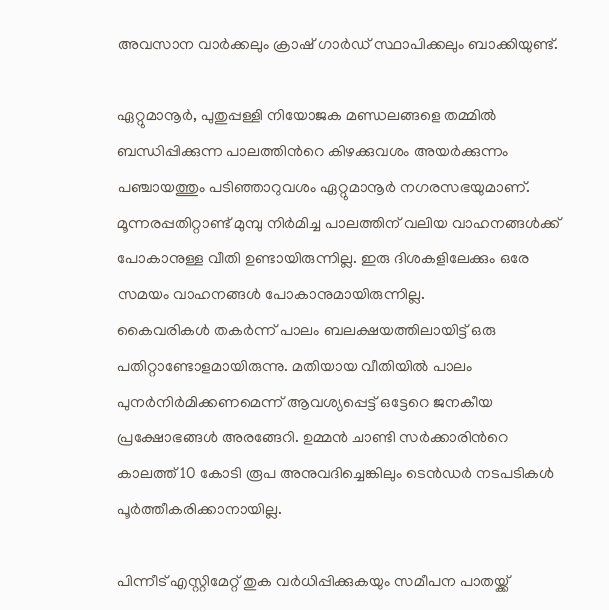അവസാന വാർക്കലും ക്രാഷ് ഗാർഡ് സ്ഥാപിക്കലും ബാക്കിയുണ്ട്.

ഏറ്റുമാനൂർ, പുതുപ്പള്ളി നിയോജക മണ്ഡലങ്ങളെ തമ്മിൽ ബന്ധിപ്പിക്കുന്ന പാലത്തിന്‍റെ കിഴക്കുവശം അയർക്കുന്നം പഞ്ചായത്തും പടിഞ്ഞാറുവശം ഏറ്റുമാനൂർ നഗരസഭയുമാണ്. മൂന്നരപ്പതിറ്റാണ്ട് മുമ്പു നിർമിച്ച പാലത്തിന് വലിയ വാഹനങ്ങൾക്ക് പോകാനുള്ള വീതി ഉണ്ടായിരുന്നില്ല. ഇരു ദിശകളിലേക്കും ഒരേ സമയം വാഹനങ്ങൾ പോകാനുമായിരുന്നില്ല.
കൈവരികൾ തകർന്ന് പാലം ബലക്ഷയത്തിലായിട്ട് ഒരു പതിറ്റാണ്ടോളമായിരുന്നു. മതിയായ വീതിയിൽ പാലം പുനർനിർമിക്കണമെന്ന് ആവശ്യപ്പെട്ട് ഒട്ടേറെ ജനകീയ പ്രക്ഷോഭങ്ങൾ അരങ്ങേറി. ഉമ്മൻ ചാണ്ടി സർക്കാരിന്‍റെ കാലത്ത് 10 കോടി രൂപ അനുവദിച്ചെങ്കിലും ടെൻഡർ നടപടികൾ പൂർത്തീകരിക്കാനായില്ല.

പിന്നീട് എസ്റ്റിമേറ്റ് തുക വർധിപ്പിക്കുകയും സമീപന പാതയ്ക്ക്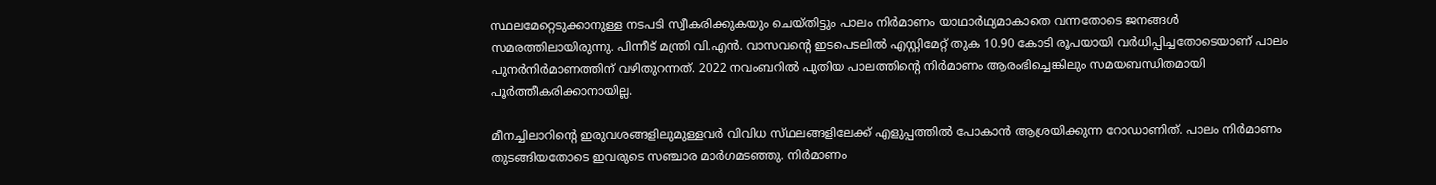സ്ഥലമേറ്റെടുക്കാനുള്ള നടപടി സ്വീകരിക്കുകയും ചെയ്തിട്ടും പാലം നിർമാണം യാഥാർഥ്യമാകാതെ വന്നതോടെ ജനങ്ങൾ സമരത്തിലായിരുന്നു. പിന്നീട് മന്ത്രി വി.എൻ. വാസവന്‍റെ ഇടപെടലിൽ എസ്റ്റിമേറ്റ് തുക 10.90 കോടി രൂപയായി വർധിപ്പിച്ചതോടെയാണ് പാലം പുനർനിർമാണത്തിന് വഴിതുറന്നത്. 2022 നവംബറിൽ പുതിയ പാലത്തിന്‍റെ നിർമാണം ആരംഭിച്ചെങ്കിലും സമയബന്ധിതമായി പൂർത്തീകരിക്കാനായില്ല.

മീനച്ചിലാറിന്‍റെ ഇരുവശങ്ങളിലുമുള്ളവർ വിവിധ സ്‌ഥലങ്ങളിലേക്ക് എളുപ്പത്തിൽ പോകാൻ ആശ്രയിക്കുന്ന റോഡാണിത്. പാലം നിർമാണം തുടങ്ങിയതോടെ ഇവരുടെ സഞ്ചാര മാർഗമടഞ്ഞു. നിർമാണം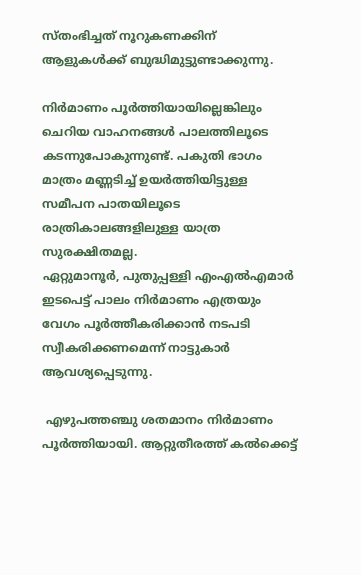സ്‌തംഭിച്ചത് നൂറുകണക്കിന് ആളുകൾക്ക് ബുദ്ധിമുട്ടുണ്ടാക്കുന്നു.

നിർമാണം പൂർത്തിയായില്ലെങ്കിലും ചെറിയ വാഹനങ്ങൾ പാലത്തിലൂടെ കടന്നുപോകുന്നുണ്ട്. പകുതി ഭാഗം മാത്രം മണ്ണടിച്ച് ഉയർത്തിയിട്ടുള്ള സമീപന പാതയിലൂടെ രാത്രികാലങ്ങളിലുള്ള യാത്ര സുരക്ഷിതമല്ല.
ഏറ്റുമാനൂർ, പുതുപ്പള്ളി എംഎൽഎമാർ ഇടപെട്ട് പാലം നിർമാണം എത്രയും വേഗം പൂർത്തീകരിക്കാൻ നടപടി സ്വീകരിക്കണമെന്ന് നാട്ടുകാർ ആവശ്യപ്പെടുന്നു.

 എഴുപത്തഞ്ചു ശതമാനം നിർമാണം പൂർത്തിയായി. ആറ്റുതീരത്ത് കൽക്കെട്ട്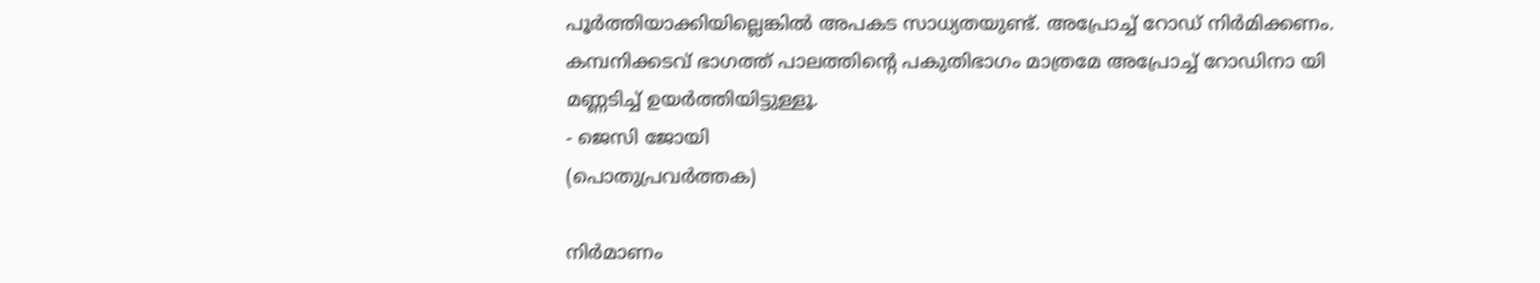പൂർത്തിയാക്കിയില്ലെങ്കിൽ അപകട സാധ്യതയുണ്ട്. അപ്രോച്ച് റോഡ് നിർമിക്കണം. കമ്പനിക്കടവ് ഭാഗത്ത് പാലത്തിന്‍റെ പകുതിഭാഗം മാത്രമേ അപ്രോച്ച് റോഡിനാ യി മണ്ണടിച്ച് ഉയർത്തിയിട്ടുള്ളൂ.
- ജെസി ജോയി
(പൊതുപ്രവർത്തക)

നിർമാണം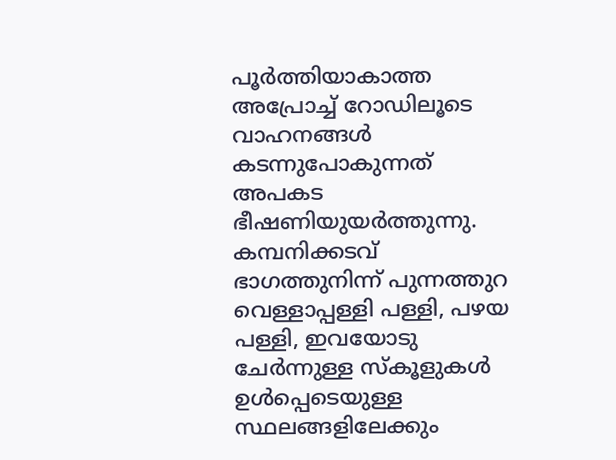പൂർത്തിയാകാത്ത അപ്രോച്ച് റോഡിലൂടെ വാഹനങ്ങൾ കടന്നുപോകുന്നത് അപകട ഭീഷണിയുയർത്തുന്നു.
കമ്പനിക്കടവ് ഭാഗത്തുനിന്ന് പുന്നത്തുറ വെള്ളാപ്പള്ളി പള്ളി, പഴയ പള്ളി, ഇവയോടു ചേർന്നുള്ള സ്‌കൂളുകൾ ഉൾപ്പെടെയുള്ള സ്ഥലങ്ങളിലേക്കും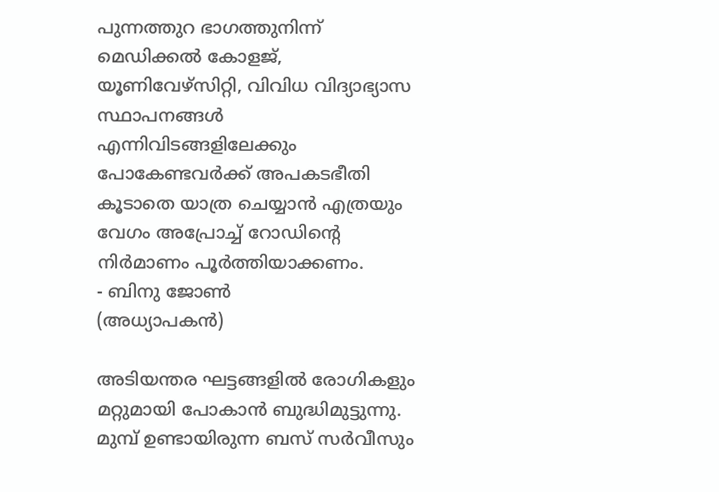പുന്നത്തുറ ഭാഗത്തുനിന്ന് മെഡിക്കൽ കോളജ്, യൂണിവേഴ്സിറ്റി, വിവിധ വിദ്യാഭ്യാസ സ്ഥാപനങ്ങൾ എന്നിവിടങ്ങളിലേക്കും പോകേണ്ടവർക്ക് അപകടഭീതി കൂടാതെ യാത്ര ചെയ്യാൻ എത്രയും വേഗം അപ്രോച്ച് റോഡിന്‍റെ നിർമാണം പൂർത്തിയാക്കണം.
- ബിനു ജോൺ
(അധ്യാപകൻ)

അടിയന്തര ഘട്ടങ്ങളിൽ രോഗികളും മറ്റുമായി പോകാൻ ബുദ്ധിമുട്ടുന്നു. മുമ്പ് ഉണ്ടായിരുന്ന ബസ് സർവീസും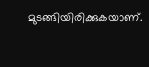മുടങ്ങിയിരിക്കുകയാണ്.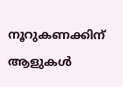നൂറുകണക്കിന് ആളുകൾ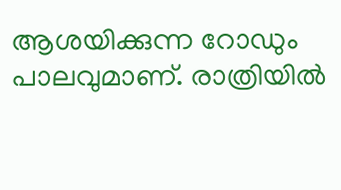ആശയിക്കുന്ന റോഡും പാലവുമാണ്. രാത്രിയിൽ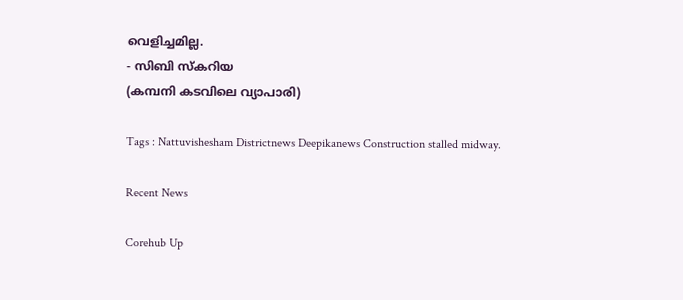വെളിച്ചമില്ല.
- സിബി സ്‌കറിയ
(കമ്പനി കടവിലെ വ്യാപാരി)

Tags : Nattuvishesham Districtnews Deepikanews Construction stalled midway.

Recent News

Corehub Up